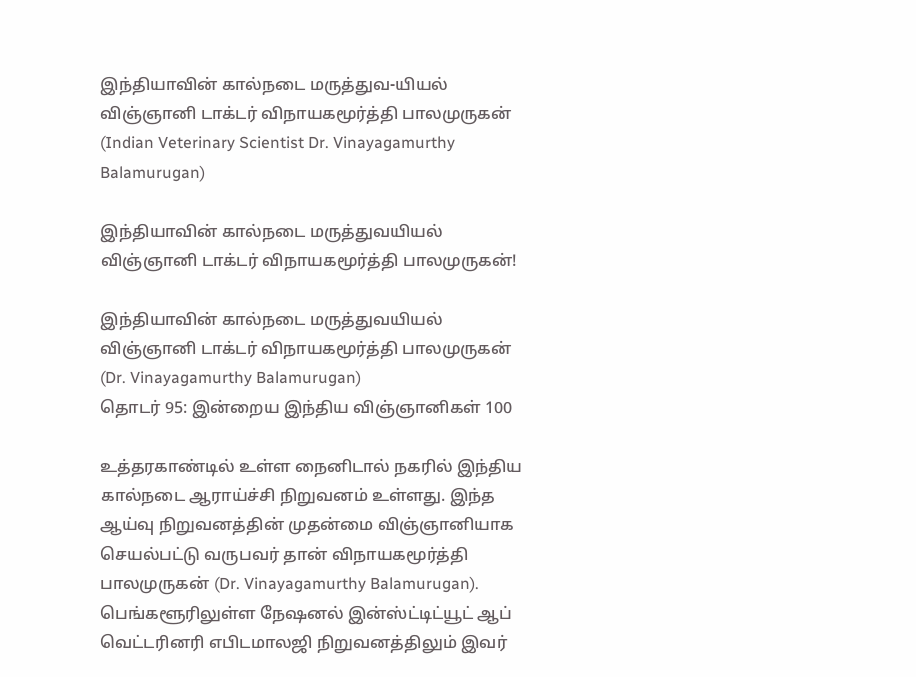இந்தியாவின் கால்நடை மருத்துவ-யியல் விஞ்ஞானி டாக்டர் விநாயகமூர்த்தி பாலமுருகன் (Indian Veterinary Scientist Dr. Vinayagamurthy Balamurugan)

இந்தியாவின் கால்நடை மருத்துவயியல் விஞ்ஞானி டாக்டர் விநாயகமூர்த்தி பாலமுருகன்!

இந்தியாவின் கால்நடை மருத்துவயியல் விஞ்ஞானி டாக்டர் விநாயகமூர்த்தி பாலமுருகன் (Dr. Vinayagamurthy Balamurugan)
தொடர் 95: இன்றைய இந்திய விஞ்ஞானிகள் 100

உத்தரகாண்டில் உள்ள நைனிடால் நகரில் இந்திய கால்நடை ஆராய்ச்சி நிறுவனம் உள்ளது. இந்த ஆய்வு நிறுவனத்தின் முதன்மை விஞ்ஞானியாக செயல்பட்டு வருபவர் தான் விநாயகமூர்த்தி பாலமுருகன் (Dr. Vinayagamurthy Balamurugan). பெங்களூரிலுள்ள நேஷனல் இன்ஸ்ட்டிட்யூட் ஆப் வெட்டரினரி எபிடமாலஜி நிறுவனத்திலும் இவர்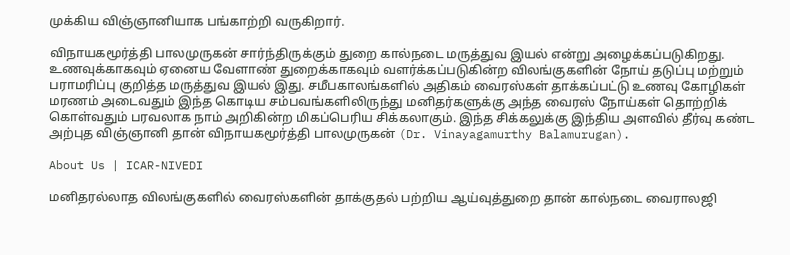முக்கிய விஞ்ஞானியாக பங்காற்றி வருகிறார்.

விநாயகமூர்த்தி பாலமுருகன் சார்ந்திருக்கும் துறை கால்நடை மருத்துவ இயல் என்று அழைக்கப்படுகிறது. உணவுக்காகவும் ஏனைய வேளாண் துறைக்காகவும் வளர்க்கப்படுகின்ற விலங்குகளின் நோய் தடுப்பு மற்றும் பராமரிப்பு குறித்த மருத்துவ இயல் இது. சமீபகாலங்களில் அதிகம் வைரஸ்கள் தாக்கப்பட்டு உணவு கோழிகள் மரணம் அடைவதும் இந்த கொடிய சம்பவங்களிலிருந்து மனிதர்களுக்கு அந்த வைரஸ் நோய்கள் தொற்றிக் கொள்வதும் பரவலாக நாம் அறிகின்ற மிகப்பெரிய சிக்கலாகும். இந்த சிக்கலுக்கு இந்திய அளவில் தீர்வு கண்ட அற்புத விஞ்ஞானி தான் விநாயகமூர்த்தி பாலமுருகன் (Dr. Vinayagamurthy Balamurugan).

About Us | ICAR-NIVEDI

மனிதரல்லாத விலங்குகளில் வைரஸ்களின் தாக்குதல் பற்றிய ஆய்வுத்துறை தான் கால்நடை வைராலஜி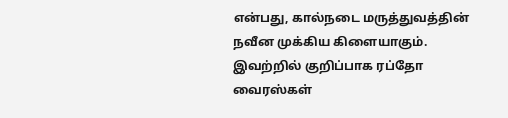என்பது, கால்நடை மருத்துவத்தின் நவீன முக்கிய கிளையாகும். இவற்றில் குறிப்பாக ரப்தோ வைரஸ்கள்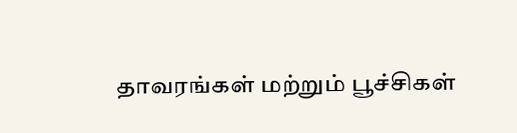தாவரங்கள் மற்றும் பூச்சிகள்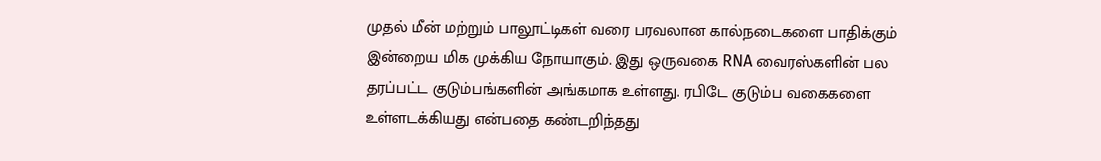முதல் மீன் மற்றும் பாலூட்டிகள் வரை பரவலான கால்நடைகளை பாதிக்கும் இன்றைய மிக முக்கிய நோயாகும். இது ஒருவகை RNA வைரஸ்களின் பல தரப்பட்ட குடும்பங்களின் அங்கமாக உள்ளது. ரபிடே குடும்ப வகைகளை உள்ளடக்கியது என்பதை கண்டறிந்தது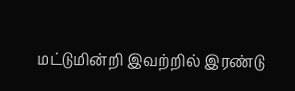மட்டுமின்றி இவற்றில் இரண்டு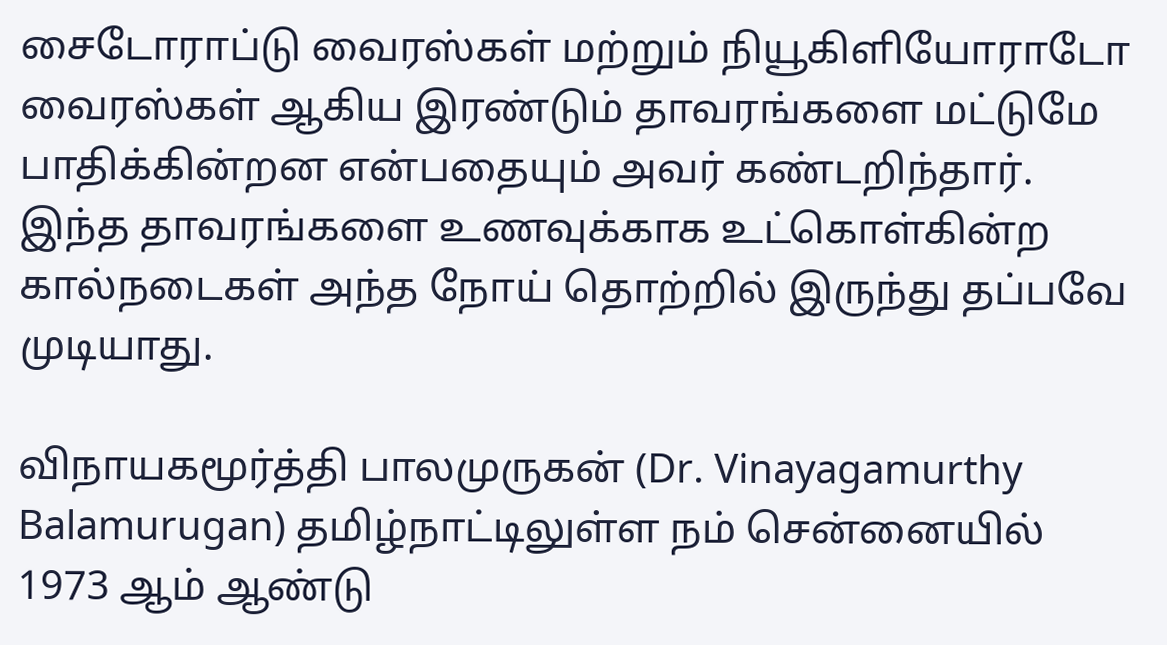சைடோராப்டு வைரஸ்கள் மற்றும் நியூகிளியோராடோ வைரஸ்கள் ஆகிய இரண்டும் தாவரங்களை மட்டுமே பாதிக்கின்றன என்பதையும் அவர் கண்டறிந்தார். இந்த தாவரங்களை உணவுக்காக உட்கொள்கின்ற கால்நடைகள் அந்த நோய் தொற்றில் இருந்து தப்பவே முடியாது.

விநாயகமூர்த்தி பாலமுருகன் (Dr. Vinayagamurthy Balamurugan) தமிழ்நாட்டிலுள்ள நம் சென்னையில் 1973 ஆம் ஆண்டு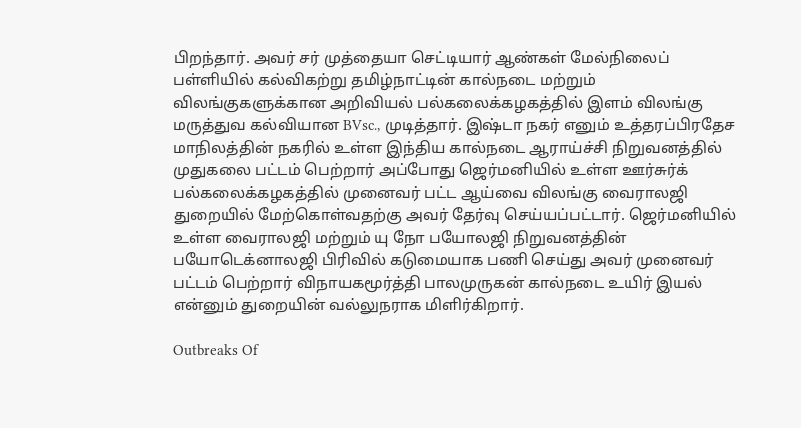பிறந்தார். அவர் சர் முத்தையா செட்டியார் ஆண்கள் மேல்நிலைப் பள்ளியில் கல்விகற்று தமிழ்நாட்டின் கால்நடை மற்றும் விலங்குகளுக்கான அறிவியல் பல்கலைக்கழகத்தில் இளம் விலங்கு மருத்துவ கல்வியான BVsc., முடித்தார். இஷ்டா நகர் எனும் உத்தரப்பிரதேச மாநிலத்தின் நகரில் உள்ள இந்திய கால்நடை ஆராய்ச்சி நிறுவனத்தில் முதுகலை பட்டம் பெற்றார் அப்போது ஜெர்மனியில் உள்ள ஊர்சுர்க் பல்கலைக்கழகத்தில் முனைவர் பட்ட ஆய்வை விலங்கு வைராலஜி துறையில் மேற்கொள்வதற்கு அவர் தேர்வு செய்யப்பட்டார். ஜெர்மனியில் உள்ள வைராலஜி மற்றும் யு நோ பயோலஜி நிறுவனத்தின் பயோடெக்னாலஜி பிரிவில் கடுமையாக பணி செய்து அவர் முனைவர் பட்டம் பெற்றார் விநாயகமூர்த்தி பாலமுருகன் கால்நடை உயிர் இயல் என்னும் துறையின் வல்லுநராக மிளிர்கிறார்.

Outbreaks Of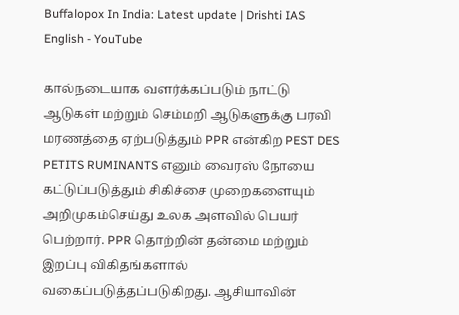Buffalopox In India: Latest update | Drishti IAS English - YouTube

கால்நடையாக வளர்க்கப்படும் நாட்டு ஆடுகள் மற்றும் செம்மறி ஆடுகளுக்கு பரவி மரணத்தை ஏற்படுத்தும் PPR என்கிற PEST DES PETITS RUMINANTS எனும் வைரஸ் நோயை கட்டுப்படுத்தும் சிகிச்சை முறைகளையும் அறிமுகம்செய்து உலக அளவில் பெயர் பெற்றார். PPR தொற்றின் தன்மை மற்றும் இறப்பு விகிதங்களால் வகைப்படுத்தப்படுகிறது. ஆசியாவின்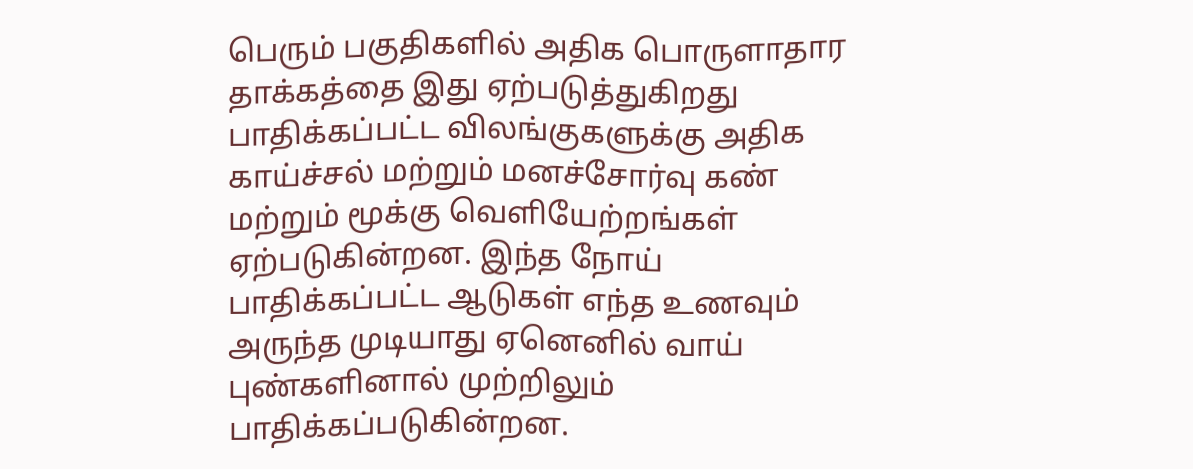பெரும் பகுதிகளில் அதிக பொருளாதார தாக்கத்தை இது ஏற்படுத்துகிறது பாதிக்கப்பட்ட விலங்குகளுக்கு அதிக காய்ச்சல் மற்றும் மனச்சோர்வு கண் மற்றும் மூக்கு வெளியேற்றங்கள் ஏற்படுகின்றன. இந்த நோய் பாதிக்கப்பட்ட ஆடுகள் எந்த உணவும் அருந்த முடியாது ஏனெனில் வாய் புண்களினால் முற்றிலும் பாதிக்கப்படுகின்றன.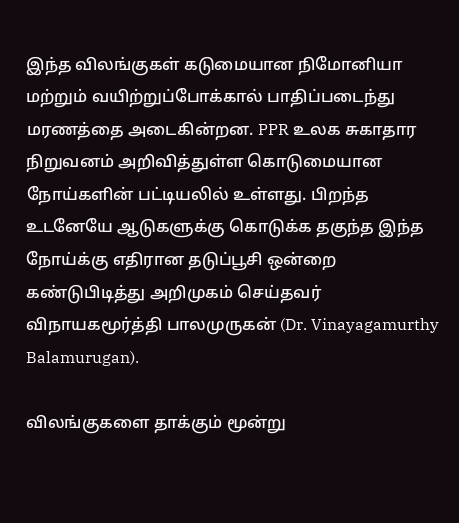இந்த விலங்குகள் கடுமையான நிமோனியா மற்றும் வயிற்றுப்போக்கால் பாதிப்படைந்து மரணத்தை அடைகின்றன. PPR உலக சுகாதார நிறுவனம் அறிவித்துள்ள கொடுமையான நோய்களின் பட்டியலில் உள்ளது. பிறந்த உடனேயே ஆடுகளுக்கு கொடுக்க தகுந்த இந்த நோய்க்கு எதிரான தடுப்பூசி ஒன்றை கண்டுபிடித்து அறிமுகம் செய்தவர் விநாயகமூர்த்தி பாலமுருகன் (Dr. Vinayagamurthy Balamurugan).

விலங்குகளை தாக்கும் மூன்று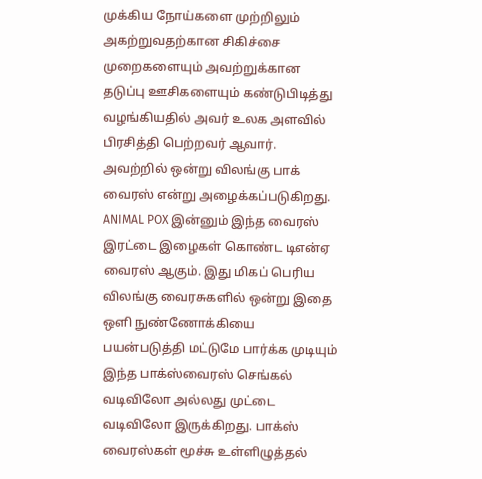முக்கிய நோய்களை முற்றிலும் அகற்றுவதற்கான சிகிச்சை முறைகளையும் அவற்றுக்கான தடுப்பு ஊசிகளையும் கண்டுபிடித்து வழங்கியதில் அவர் உலக அளவில் பிரசித்தி பெற்றவர் ஆவார். அவற்றில் ஒன்று விலங்கு பாக் வைரஸ் என்று அழைக்கப்படுகிறது. ANIMAL POX இன்னும் இந்த வைரஸ் இரட்டை இழைகள் கொண்ட டிஎன்ஏ வைரஸ் ஆகும். இது மிகப் பெரிய விலங்கு வைரசுகளில் ஒன்று இதை ஒளி நுண்ணோக்கியை பயன்படுத்தி மட்டுமே பார்க்க முடியும் இந்த பாக்ஸ்வைரஸ் செங்கல் வடிவிலோ அல்லது முட்டை வடிவிலோ இருக்கிறது. பாக்ஸ் வைரஸ்கள் மூச்சு உள்ளிழுத்தல்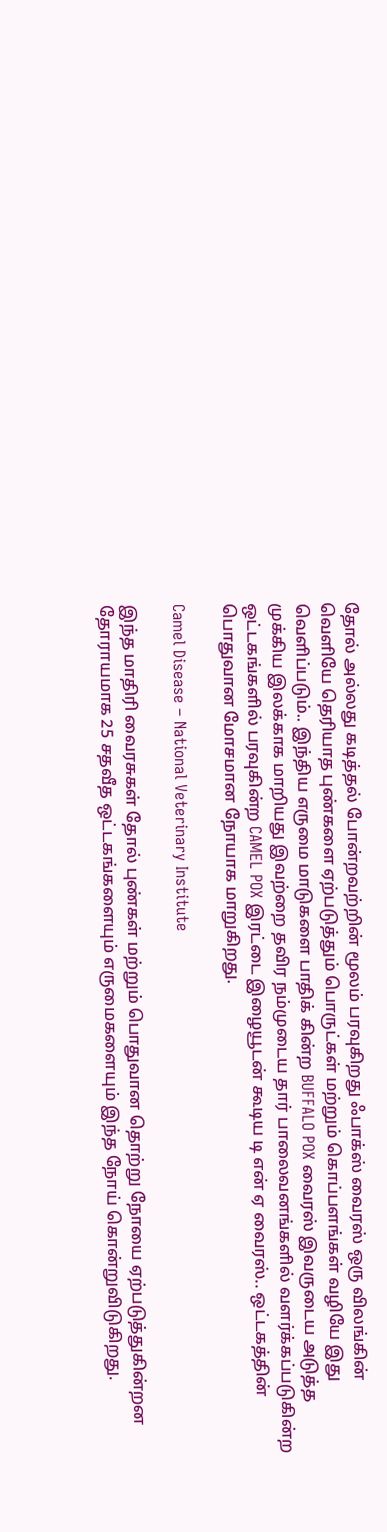தோல் அல்லது கடித்தல் போன்றவற்றின் மூலம் பரவுகிறது ஃபாக்ஸ் வைரஸ் ஒரு விலங்கின் வெளியே தெரியாத புண்களை ஏற்படுத்தும் பொருட்கள் மற்றும் கொப்பளங்கள் வழியே இது வெளிப்படும்.. இந்திய எருமை மாடுகளை பாதிக் கின்ற BUFFALO POX வைரஸ் இவருடைய அடுத்த முக்கிய இலக்காக மாறியது இவற்றை தவிர நம்முடைய தார் பாலைவனங்களில் வளர்க்கப்படுகின்ற ஒட்டகங்களில் பரவுகின்ற CAMEL POX இரட்டை இழையூடன் கூடிய டி என் ஏ வைரஸ்.. ஒட்டகத்தின் பொதுவான மோசமான நோயாக மாறுகிறது.

Camel Disease – National Veterinary Institute

இந்த மாதிரி வைரசுகள் தோல் புண்கள் மற்றும் பொதுவான தொற்று நோயை ஏற்படுத்துகின்றன தோராயமாக 25 சதவீத ஒட்டகங்களையும் எருமைகளையும் இந்த நோய் கொன்றுவிடுகிறது.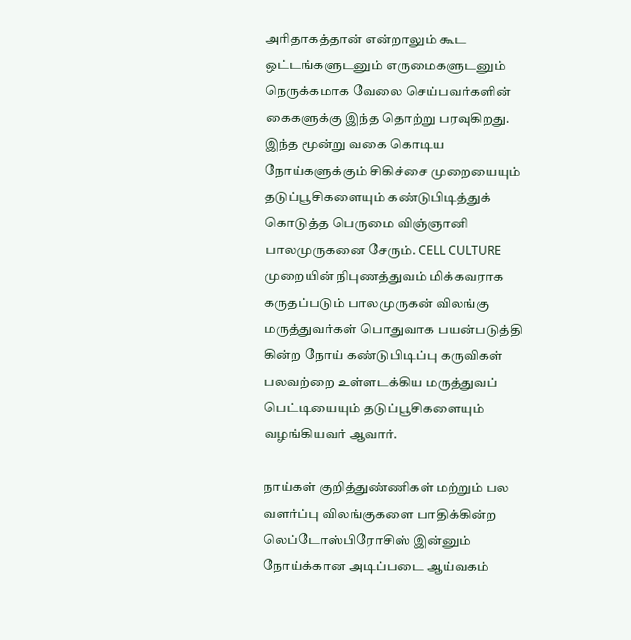அரிதாகத்தான் என்றாலும் கூட ஒட்டங்களுடனும் எருமைகளுடனும் நெருக்கமாக வேலை செய்பவர்களின் கைகளுக்கு இந்த தொற்று பரவுகிறது. இந்த மூன்று வகை கொடிய நோய்களுக்கும் சிகிச்சை முறையையும் தடுப்பூசிகளையும் கண்டுபிடித்துக் கொடுத்த பெருமை விஞ்ஞானி பாலமுருகனை சேரும். CELL CULTURE முறையின் நிபுணத்துவம் மிக்கவராக கருதப்படும் பாலமுருகன் விலங்கு மருத்துவர்கள் பொதுவாக பயன்படுத்தி கின்ற நோய் கண்டுபிடிப்பு கருவிகள் பலவற்றை உள்ளடக்கிய மருத்துவப் பெட்டியையும் தடுப்பூசிகளையும் வழங்கியவர் ஆவார்.

நாய்கள் குறித்துண்ணிகள் மற்றும் பல வளர்ப்பு விலங்குகளை பாதிக்கின்ற லெப்டோஸ்பிரோசிஸ் இன்னும் நோய்க்கான அடிப்படை ஆய்வகம்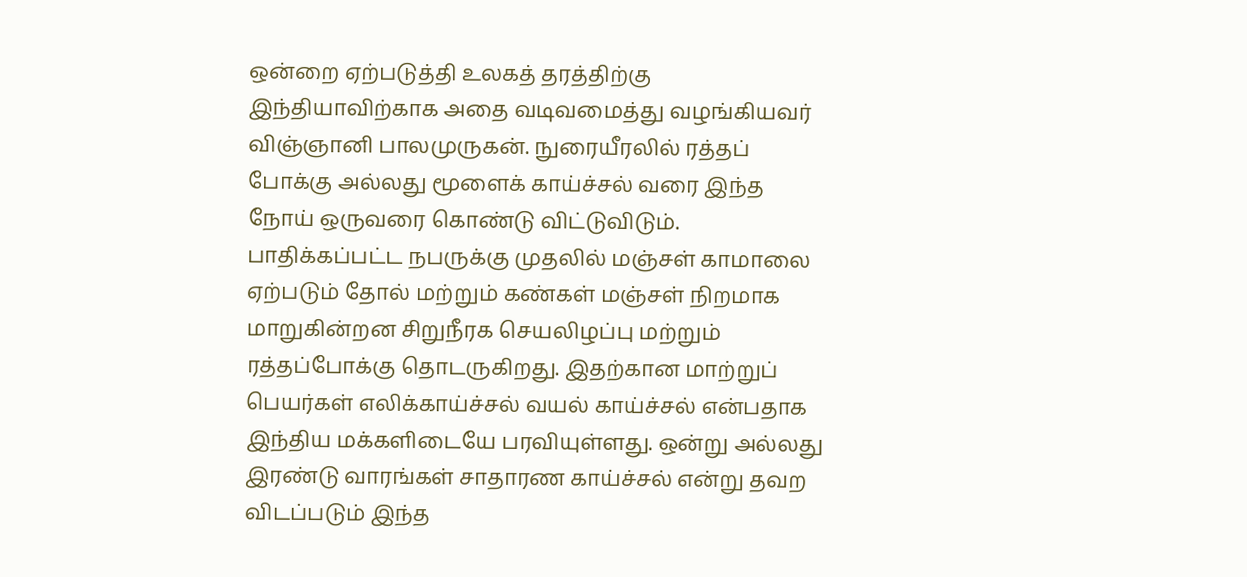ஒன்றை ஏற்படுத்தி உலகத் தரத்திற்கு இந்தியாவிற்காக அதை வடிவமைத்து வழங்கியவர் விஞ்ஞானி பாலமுருகன். நுரையீரலில் ரத்தப் போக்கு அல்லது மூளைக் காய்ச்சல் வரை இந்த நோய் ஒருவரை கொண்டு விட்டுவிடும். பாதிக்கப்பட்ட நபருக்கு முதலில் மஞ்சள் காமாலை ஏற்படும் தோல் மற்றும் கண்கள் மஞ்சள் நிறமாக மாறுகின்றன சிறுநீரக செயலிழப்பு மற்றும் ரத்தப்போக்கு தொடருகிறது. இதற்கான மாற்றுப் பெயர்கள் எலிக்காய்ச்சல் வயல் காய்ச்சல் என்பதாக இந்திய மக்களிடையே பரவியுள்ளது. ஒன்று அல்லது இரண்டு வாரங்கள் சாதாரண காய்ச்சல் என்று தவற விடப்படும் இந்த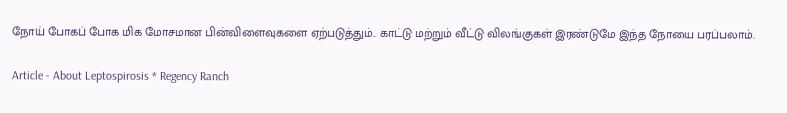நோய் போகப் போக மிக மோசமான பின்விளைவுகளை ஏற்படுத்தும்.. காட்டு மற்றும் வீட்டு விலங்குகள் இரண்டுமே இந்த நோயை பரப்பலாம்.

Article - About Leptospirosis * Regency Ranch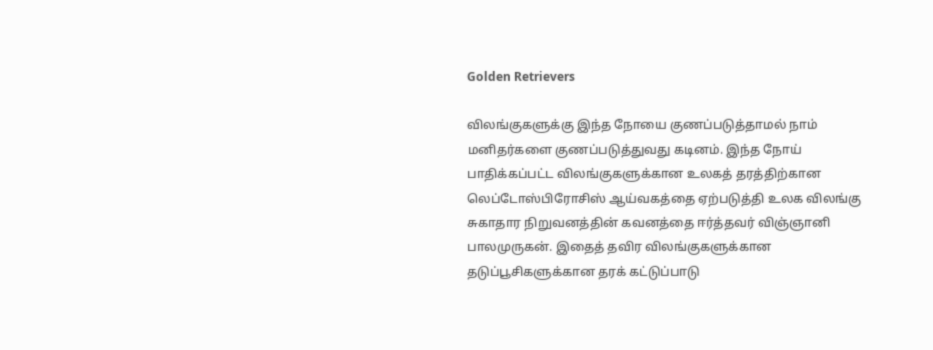Golden Retrievers

விலங்குகளுக்கு இந்த நோயை குணப்படுத்தாமல் நாம் மனிதர்களை குணப்படுத்துவது கடினம். இந்த நோய் பாதிக்கப்பட்ட விலங்குகளுக்கான உலகத் தரத்திற்கான லெப்டோஸ்பிரோசிஸ் ஆய்வகத்தை ஏற்படுத்தி உலக விலங்கு சுகாதார நிறுவனத்தின் கவனத்தை ஈர்த்தவர் விஞ்ஞானி பாலமுருகன். இதைத் தவிர விலங்குகளுக்கான தடுப்பூசிகளுக்கான தரக் கட்டுப்பாடு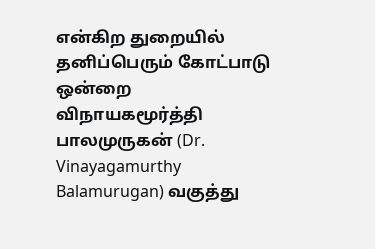என்கிற துறையில் தனிப்பெரும் கோட்பாடு ஒன்றை விநாயகமூர்த்தி பாலமுருகன் (Dr. Vinayagamurthy Balamurugan) வகுத்து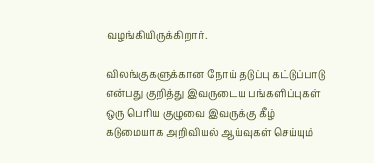வழங்கியிருக்கிறார்.

விலங்குகளுக்கான நோய் தடுப்பு கட்டுப்பாடு என்பது குறித்து இவருடைய பங்களிப்புகள் ஒரு பெரிய குழுவை இவருக்கு கீழ் கடுமையாக அறிவியல் ஆய்வுகள் செய்யும்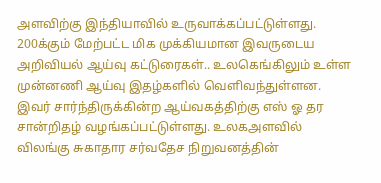அளவிற்கு இந்தியாவில் உருவாக்கப்பட்டுள்ளது. 200க்கும் மேற்பட்ட மிக முக்கியமான இவருடைய அறிவியல் ஆய்வு கட்டுரைகள்.. உலகெங்கிலும் உள்ள முன்னணி ஆய்வு இதழ்களில் வெளிவந்துள்ளன. இவர் சார்ந்திருக்கின்ற ஆய்வகத்திற்கு எஸ் ஓ தர சான்றிதழ் வழங்கப்பட்டுள்ளது. உலகஅளவில் விலங்கு சுகாதார சர்வதேச நிறுவனத்தின்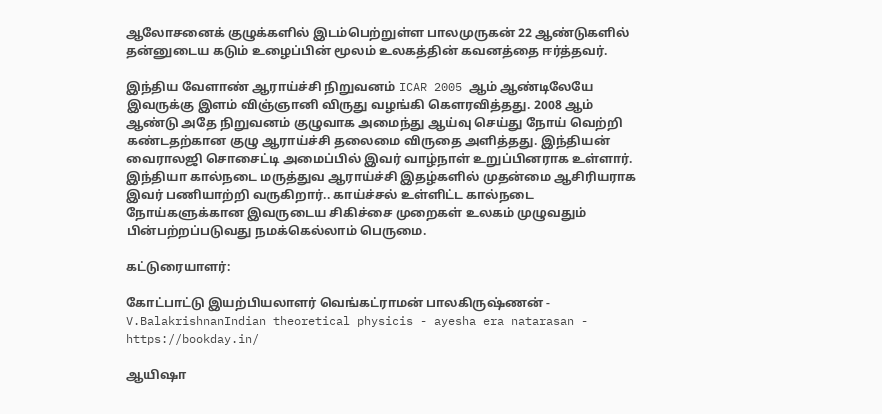ஆலோசனைக் குழுக்களில் இடம்பெற்றுள்ள பாலமுருகன் 22 ஆண்டுகளில் தன்னுடைய கடும் உழைப்பின் மூலம் உலகத்தின் கவனத்தை ஈர்த்தவர்.

இந்திய வேளாண் ஆராய்ச்சி நிறுவனம் ICAR 2005 ஆம் ஆண்டிலேயே இவருக்கு இளம் விஞ்ஞானி விருது வழங்கி கௌரவித்தது. 2008 ஆம் ஆண்டு அதே நிறுவனம் குழுவாக அமைந்து ஆய்வு செய்து நோய் வெற்றி கண்டதற்கான குழு ஆராய்ச்சி தலைமை விருதை அளித்தது. இந்தியன் வைராலஜி சொசைட்டி அமைப்பில் இவர் வாழ்நாள் உறுப்பினராக உள்ளார். இந்தியா கால்நடை மருத்துவ ஆராய்ச்சி இதழ்களில் முதன்மை ஆசிரியராக இவர் பணியாற்றி வருகிறார்.. காய்ச்சல் உள்ளிட்ட கால்நடை நோய்களுக்கான இவருடைய சிகிச்சை முறைகள் உலகம் முழுவதும் பின்பற்றப்படுவது நமக்கெல்லாம் பெருமை.

கட்டுரையாளர்:

கோட்பாட்டு இயற்பியலாளர் வெங்கட்ராமன் பாலகிருஷ்ணன் - V.BalakrishnanIndian theoretical physicis - ayesha era natarasan - https://bookday.in/

ஆயிஷா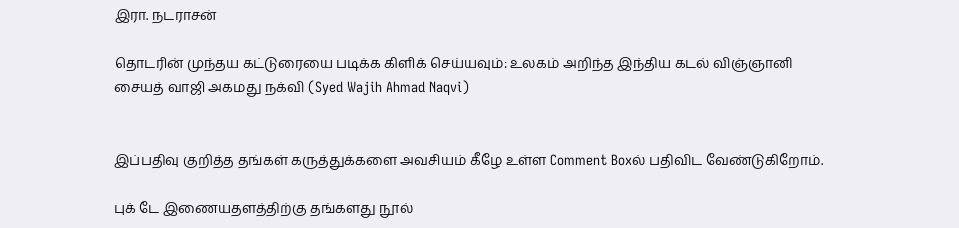இரா. நடராசன்

தொடரின் முந்தய கட்டுரையை படிக்க கிளிக் செய்யவும்: உலகம் அறிந்த இந்திய கடல் விஞ்ஞானி சையத் வாஜி அகமது நக்வி (Syed Wajih Ahmad Naqvi)


இப்பதிவு குறித்த தங்கள் கருத்துக்களை அவசியம் கீழே உள்ள Comment Boxல் பதிவிட வேண்டுகிறோம்.

புக் டே இணையதளத்திற்கு தங்களது நூல்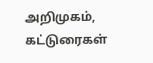அறிமுகம், கட்டுரைகள்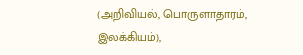(அறிவியல், பொருளாதாரம், இலக்கியம்),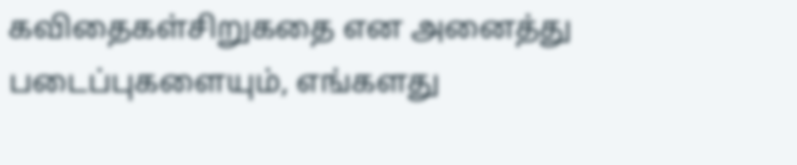கவிதைகள்சிறுகதை என அனைத்து  படைப்புகளையும், எங்களது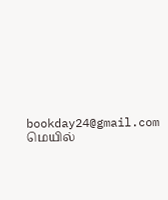bookday24@gmail.com மெயில்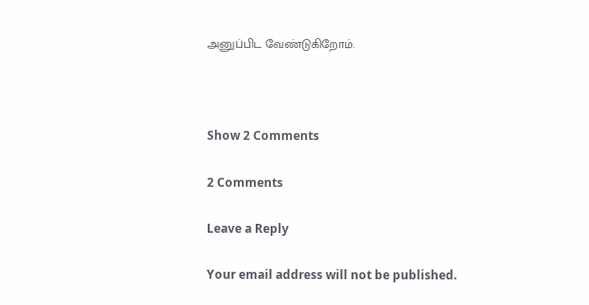அனுப்பிட வேண்டுகிறோம்.



Show 2 Comments

2 Comments

Leave a Reply

Your email address will not be published.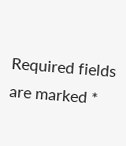Required fields are marked *